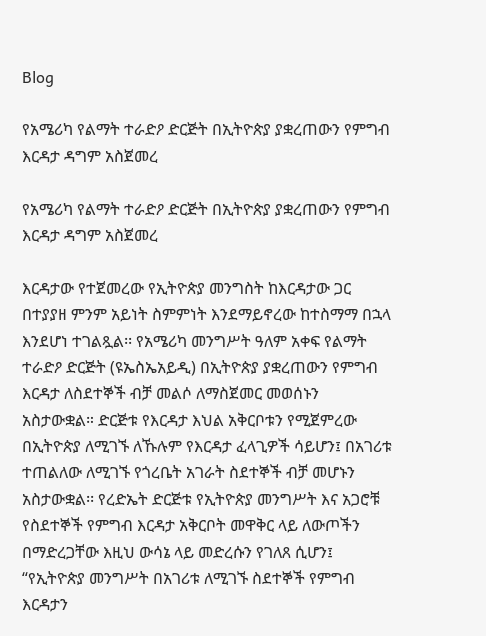Blog

የአሜሪካ የልማት ተራድዖ ድርጅት በኢትዮጵያ ያቋረጠውን የምግብ እርዳታ ዳግም አስጀመረ

የአሜሪካ የልማት ተራድዖ ድርጅት በኢትዮጵያ ያቋረጠውን የምግብ እርዳታ ዳግም አስጀመረ

እርዳታው የተጀመረው የኢትዮጵያ መንግስት ከእርዳታው ጋር በተያያዘ ምንም አይነት ስምምነት እንደማይኖረው ከተስማማ በኋላ እንደሆነ ተገልጿል፡፡ የአሜሪካ መንግሥት ዓለም አቀፍ የልማት ተራድዖ ድርጅት (ዩኤስኤአይዲ) በኢትዮጵያ ያቋረጠውን የምግብ እርዳታ ለስደተኞች ብቻ መልሶ ለማስጀመር መወሰኑን አስታውቋል። ድርጅቱ የእርዳታ እህል አቅርቦቱን የሚጀምረው በኢትዮጵያ ለሚገኙ ለኹሉም የእርዳታ ፈላጊዎች ሳይሆን፤ በአገሪቱ ተጠልለው ለሚገኙ የጎረቤት አገራት ስደተኞች ብቻ መሆኑን አስታውቋል፡፡ የረድኤት ድርጅቱ የኢትዮጵያ መንግሥት እና አጋሮቹ የስደተኞች የምግብ እርዳታ አቅርቦት መዋቅር ላይ ለውጦችን በማድረጋቸው እዚህ ውሳኔ ላይ መድረሱን የገለጸ ሲሆን፤ “የኢትዮጵያ መንግሥት በአገሪቱ ለሚገኙ ስደተኞች የምግብ እርዳታን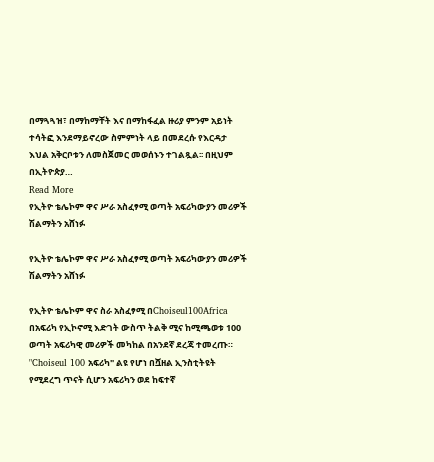በማጓጓዝ፣ በማከማቸት እና በማከፋፈል ዙሪያ ምንም አይነት ተሳትፎ እንደማይኖረው ስምምነት ላይ በመደረሱ የእርዳታ እህል አቅርቦቱን ለመስጀመር መወሰኑን ተገልጿል፡፡ በዚህም በኢትዮጵያ…
Read More
የኢትዮ ቴሌኮም ዋና ሥራ አስፈፃሚ ወጣት አፍሪካውያን መሪዎች ሽልማትን አሸነፉ

የኢትዮ ቴሌኮም ዋና ሥራ አስፈፃሚ ወጣት አፍሪካውያን መሪዎች ሽልማትን አሸነፉ

የኢትዮ ቴሌኮም ዋና ስራ አስፈፃሚ በChoiseul100Africa በአፍሪካ የኢኮኖሚ እድገት ውስጥ ትልቅ ሚና ከሚጫወቱ 100 ወጣት አፍሪካዊ መሪዎች መካከል በአንደኛ ደረጃ ተመረጡ። "Choiseul 100 አፍሪካ" ልዩ የሆነ በሿዘል ኢንስቲትዩት የሚደረግ ጥናት ሲሆን አፍሪካን ወደ ከፍተኛ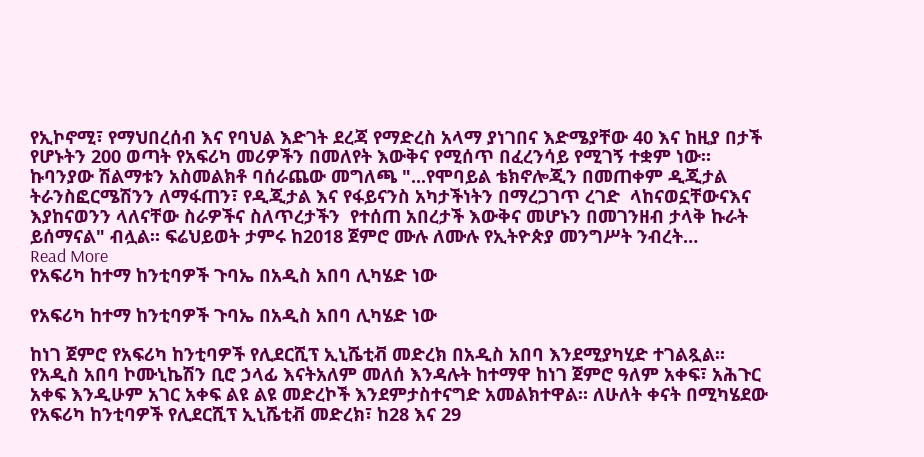የኢኮኖሚ፣ የማህበረሰብ እና የባህል እድገት ደረጃ የማድረስ አላማ ያነገበና እድሜያቸው 40 እና ከዚያ በታች የሆኑትን 200 ወጣት የአፍሪካ መሪዎችን በመለየት እውቅና የሚሰጥ በፈረንሳይ የሚገኝ ተቋም ነው። ኩባንያው ሽልማቱን አስመልክቶ ባሰራጨው መግለጫ "...የሞባይል ቴክኖሎጂን በመጠቀም ዲጂታል ትራንስፎርሜሽንን ለማፋጠን፣ የዲጂታል እና የፋይናንስ አካታችነትን በማረጋገጥ ረገድ  ላከናወኗቸውናእና እያከናወንን ላለናቸው ስራዎችና ስለጥረታችን  የተሰጠ አበረታች እውቅና መሆኑን በመገንዘብ ታላቅ ኩራት ይሰማናል" ብሏል። ፍሬህይወት ታምሩ ከ2018 ጀምሮ ሙሉ ለሙሉ የኢትዮጵያ መንግሥት ንብረት…
Read More
የአፍሪካ ከተማ ከንቲባዎች ጉባኤ በአዲስ አበባ ሊካሄድ ነው

የአፍሪካ ከተማ ከንቲባዎች ጉባኤ በአዲስ አበባ ሊካሄድ ነው

ከነገ ጀምሮ የአፍሪካ ከንቲባዎች የሊደርሺፕ ኢኒሼቲቭ መድረክ በአዲስ አበባ እንደሚያካሂድ ተገልጿል። የአዲስ አበባ ኮሙኒኬሽን ቢሮ ኃላፊ እናትአለም መለሰ እንዳሉት ከተማዋ ከነገ ጀምሮ ዓለም አቀፍ፣ አሕጉር አቀፍ እንዲሁም አገር አቀፍ ልዩ ልዩ መድረኮች እንደምታስተናግድ አመልክተዋል። ለሁለት ቀናት በሚካሄደው የአፍሪካ ከንቲባዎች የሊደርሺፕ ኢኒሼቲቭ መድረክ፣ ከ28 እና 29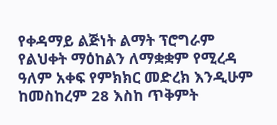የቀዳማይ ልጅነት ልማት ፕሮግራም የልህቀት ማዕከልን ለማቋቋም የሚረዳ ዓለም አቀፍ የምክክር መድረክ እንዲሁም ከመስከረም 28 እስከ ጥቅምት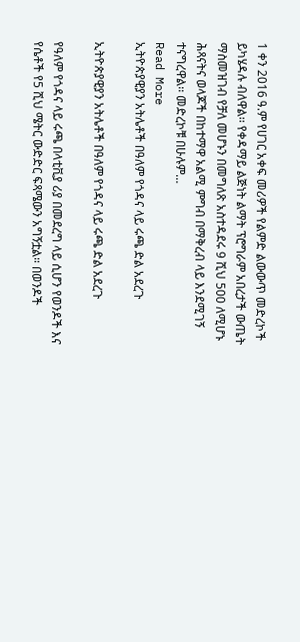1 ቀን 2016 ዓ.ም የሀገር አቀፍ መሪዎች የልምድ ልውውጥ መድረኮች ይካሄዳሉ ብለዋል፡፡ የቀዳማይ ልጅነት ልማት ፕሮግራም አበረታች ውጤት ማስመዝገብ የቻለ መሆኑን በመግለጽ አስተዳደሩ 9 ሺህ 500 ለሚሆኑ ሕጻናትና ወላጆች በከተማዋ አልሚ ምግብ በማቅረብ ላይ እንደሚገኝ ተናግረዋል፡፡ መድረኮቹ በሁሉም…
Read More
ኢትዮጵያዊያን አትሌቶች በዓለም የጎዳና ላይ ሩጫ ድል አደረጉ

ኢትዮጵያዊያን አትሌቶች በዓለም የጎዳና ላይ ሩጫ ድል አደረጉ

የዓለም የጎዳና ላይ ሩጫ በላቲቪያ ሪያ በመደረግ ላይ ሲሆን የወንዶች እና የሴቶች የ5 ሺህ ሜትር ውድድር ፍጻሜውን አግኝቷል። በወንዶች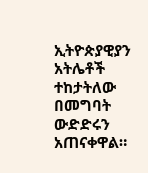ኢትዮጵያዊያን አትሌቶች ተከታትለው በመግባት ውድድሩን አጠናቀዋል።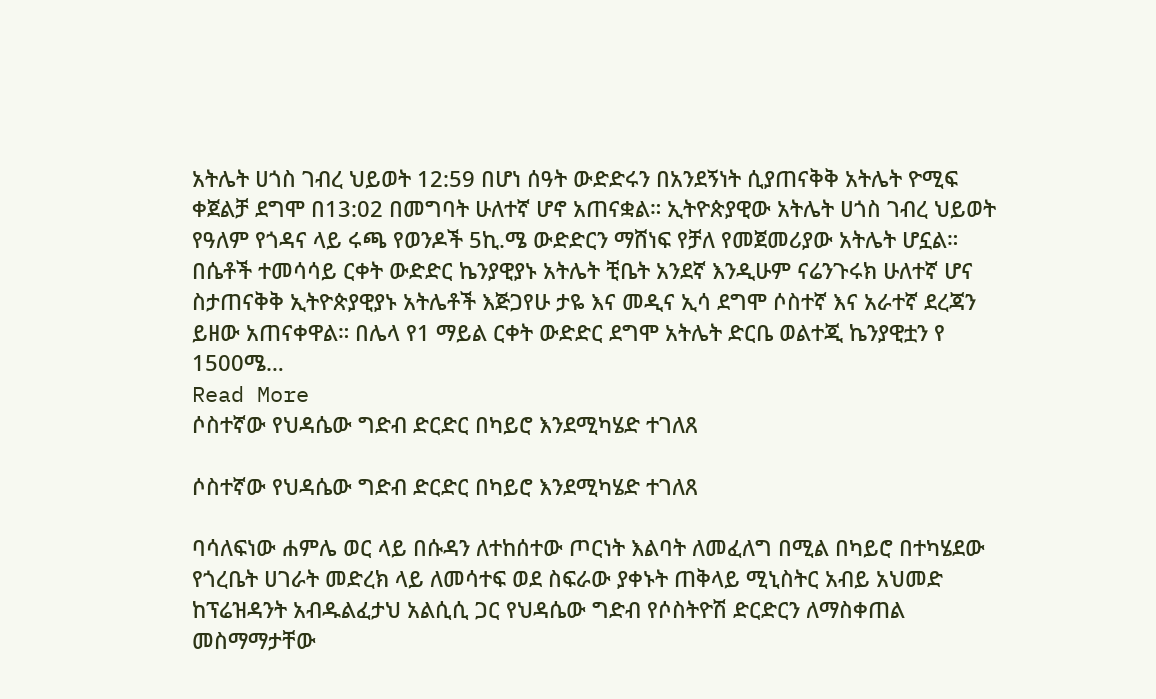አትሌት ሀጎስ ገብረ ህይወት 12:59 በሆነ ሰዓት ውድድሩን በአንደኝነት ሲያጠናቅቅ አትሌት ዮሚፍ ቀጀልቻ ደግሞ በ13:02 በመግባት ሁለተኛ ሆኖ አጠናቋል። ኢትዮጵያዊው አትሌት ሀጎስ ገብረ ህይወት የዓለም የጎዳና ላይ ሩጫ የወንዶች 5ኪ.ሜ ውድድርን ማሸነፍ የቻለ የመጀመሪያው አትሌት ሆኗል። በሴቶች ተመሳሳይ ርቀት ውድድር ኬንያዊያኑ አትሌት ቺቤት አንደኛ እንዲሁም ናሬንጉሩክ ሁለተኛ ሆና ስታጠናቅቅ ኢትዮጵያዊያኑ አትሌቶች እጅጋየሁ ታዬ እና መዲና ኢሳ ደግሞ ሶስተኛ እና አራተኛ ደረጃን ይዘው አጠናቀዋል። በሌላ የ1 ማይል ርቀት ውድድር ደግሞ አትሌት ድርቤ ወልተጂ ኬንያዊቷን የ 1500ሜ…
Read More
ሶስተኛው የህዳሴው ግድብ ድርድር በካይሮ እንደሚካሄድ ተገለጸ

ሶስተኛው የህዳሴው ግድብ ድርድር በካይሮ እንደሚካሄድ ተገለጸ

ባሳለፍነው ሐምሌ ወር ላይ በሱዳን ለተከሰተው ጦርነት እልባት ለመፈለግ በሚል በካይሮ በተካሄደው የጎረቤት ሀገራት መድረክ ላይ ለመሳተፍ ወደ ስፍራው ያቀኑት ጠቅላይ ሚኒስትር አብይ አህመድ ከፕሬዝዳንት አብዱልፈታህ አልሲሲ ጋር የህዳሴው ግድብ የሶስትዮሽ ድርድርን ለማስቀጠል መስማማታቸው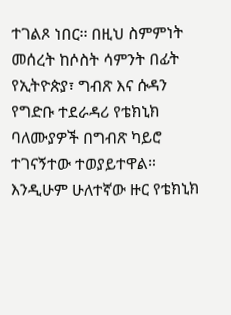ተገልጾ ነበር፡፡ በዚህ ስምምነት መሰረት ከሶስት ሳምንት በፊት የኢትዮጵያ፣ ግብጽ እና ሱዳን የግድቡ ተደራዳሪ የቴክኒክ ባለሙያዎች በግብጽ ካይሮ ተገናኝተው ተወያይተዋል። እንዲሁም ሁለተኛው ዙር የቴክኒክ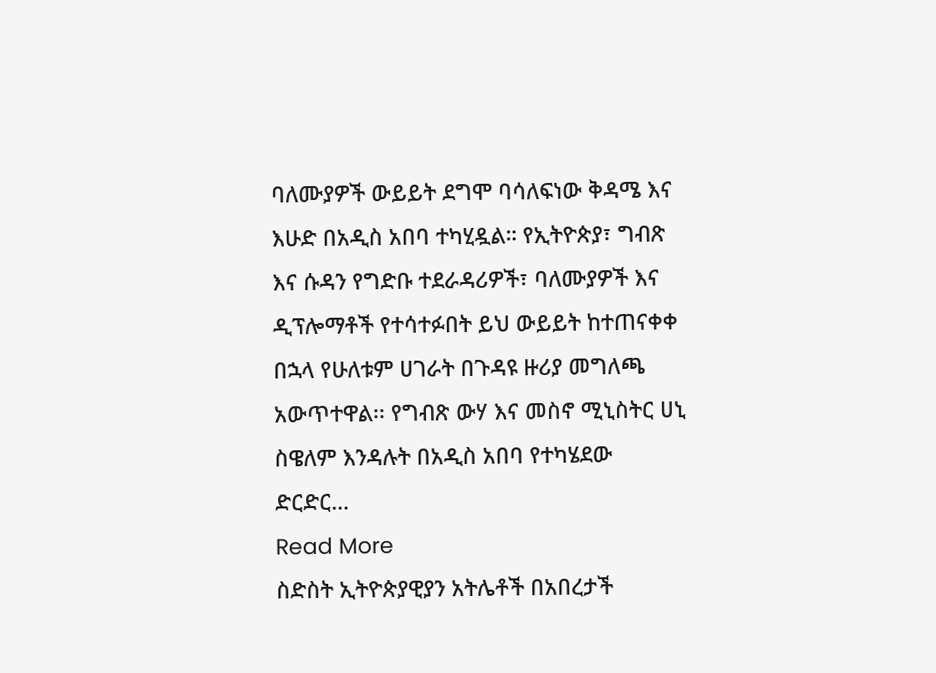ባለሙያዎች ውይይት ደግሞ ባሳለፍነው ቅዳሜ እና እሁድ በአዲስ አበባ ተካሂዷል። የኢትዮጵያ፣ ግብጽ እና ሱዳን የግድቡ ተደራዳሪዎች፣ ባለሙያዎች እና ዲፕሎማቶች የተሳተፉበት ይህ ውይይት ከተጠናቀቀ በኋላ የሁለቱም ሀገራት በጉዳዩ ዙሪያ መግለጫ አውጥተዋል፡፡ የግብጽ ውሃ እና መስኖ ሚኒስትር ሀኒ ስዌለም እንዳሉት በአዲስ አበባ የተካሄደው ድርድር…
Read More
ስድስት ኢትዮጵያዊያን አትሌቶች በአበረታች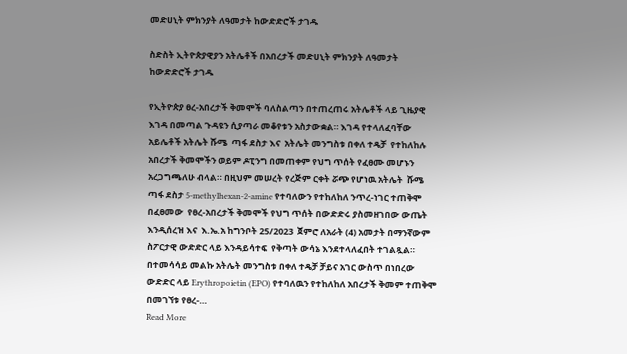መድሀኒት ምክንያት ለዓመታት ከውድድሮች ታገዱ

ስድስት ኢትዮጵያዊያን አትሌቶች በአበረታች መድሀኒት ምክንያት ለዓመታት ከውድድሮች ታገዱ

የኢትዮጵያ ፀረ-አበረታች ቅመሞች ባለስልጣን በተጠረጠሩ አትሌቶች ላይ ጊዜያዊ እገዳ በመጣል ጉዳዩን ሲያጣራ መቆየቱን አስታውቋል። እገዳ የተላለፈባቸው አይሌቶች አትሌት ሹሜ  ጣፋ ደስታ እና  አትሌት መንግስቱ በቀለ ተዴቻ  የተከለከሉ አበረታች ቅመሞችን ወይም ዶፒንግ በመጠቀም የህግ ጥሰት የፈፀሙ መሆኑን አረጋግጫለሁ ብላል። በዚህም መሠረት የረጅም ርቀት ሯጭ የሆነዉ አትሌት  ሹሜ ጣፋ ደስታ 5-methylhexan-2-amine የተባለውን የተከለከለ ንጥረ-ነገር ተጠቅሞ በፈፀመው  የፀረ-አበረታች ቅመሞች የህግ ጥሰት በውድድሩ ያስመዘገበው ውጤት እንዲሰረዝ እና  እ.ኤ.አ ከግንቦት 25/2023  ጀምሮ ለአራት (4) አመታት በማንኛውም ስፖርታዊ ውድድር ላይ እንዳይሳተፍ  የቅጣት ውሳኔ እንደተላለፈበት ተገልጿል። በተመሳሳይ መልኩ አትሌት መንግስቱ በቀለ ተዴቻ ቻይና አገር ውስጥ በነበረው ውድድር ላይ Erythropoietin (EPO) የተባለዉን የተከለከለ አበረታች ቅመም ተጠቅሞ በመገኘቱ የፀረ-…
Read More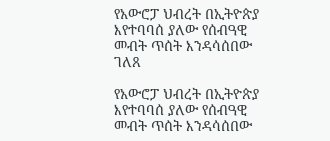የአውሮፓ ህብረት በኢትዮጵያ እየተባባሰ ያለው የሰብዓዊ መብት ጥሰት እንዳሳሰበው ገለጸ

የአውሮፓ ህብረት በኢትዮጵያ እየተባባሰ ያለው የሰብዓዊ መብት ጥሰት እንዳሳሰበው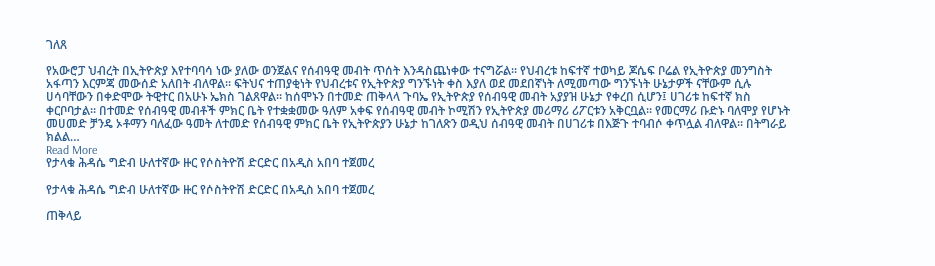ገለጸ

የአውሮፓ ህብረት በኢትዮጵያ እየተባባሳ ነው ያለው ወንጀልና የሰብዓዊ መብት ጥሰት እንዳስጨነቀው ተናግሯል። የህብረቱ ከፍተኛ ተወካይ ጆሴፍ ቦሬል የኢትዮጵያ መንግስት አፋጣን እርምጃ መውሰድ አለበት ብለዋል። ፍትህና ተጠያቂነት የህብረቱና የኢትዮጵያ ግንኙነት ቀስ እያለ ወደ መደበኛነት ለሚመጣው ግንኙነት ሁኔታዎች ናቸውም ሲሉ ሀሳባቸውን በቀድሞው ትዊተር በአሁኑ ኤክስ ገልጸዋል። ከሰሞኑን በተመድ ጠቅላላ ጉባኤ የኢትዮጵያ የሰብዓዊ መብት አያያዝ ሁኔታ የቀረበ ሲሆን፤ ሀገሪቱ ከፍተኛ ክስ ቀርቦባታል። በተመድ የሰብዓዊ መብቶች ምክር ቤት የተቋቋመው ዓለም አቀፍ የሰብዓዊ መብት ኮሚሽን የኢትዮጵያ መሪማሪ ሪፖርቱን አቅርቧል። የመርማሪ ቡድኑ ባለሞያ የሆኑት መሀመድ ቻንዴ ኦቶማን ባለፈው ዓመት ለተመድ የሰብዓዊ ምክር ቤት የኢትዮጵያን ሁኔታ ከገለጽን ወዲህ ሰብዓዊ መብት በሀገሪቱ በእጅጉ ተባብሶ ቀጥሏል ብለዋል። በትግራይ ክልል…
Read More
የታላቁ ሕዳሴ ግድብ ሁለተኛው ዙር የሶስትዮሽ ድርድር በአዲስ አበባ ተጀመረ

የታላቁ ሕዳሴ ግድብ ሁለተኛው ዙር የሶስትዮሽ ድርድር በአዲስ አበባ ተጀመረ

ጠቅላይ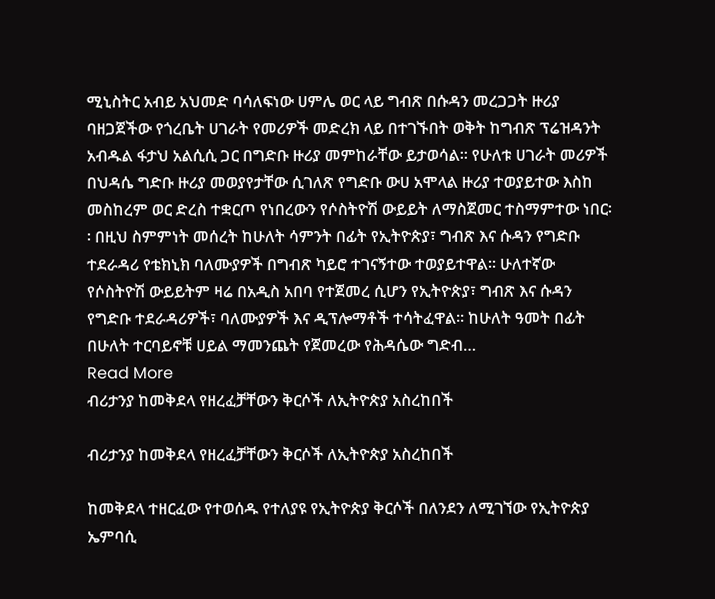ሚኒስትር አብይ አህመድ ባሳለፍነው ሀምሌ ወር ላይ ግብጽ በሱዳን መረጋጋት ዙሪያ ባዘጋጀችው የጎረቤት ሀገራት የመሪዎች መድረክ ላይ በተገኙበት ወቅት ከግብጽ ፕሬዝዳንት አብዱል ፋታህ አልሲሲ ጋር በግድቡ ዙሪያ መምከራቸው ይታወሳል፡፡ የሁለቱ ሀገራት መሪዎች በህዳሴ ግድቡ ዙሪያ መወያየታቸው ሲገለጽ የግድቡ ውሀ አሞላል ዙሪያ ተወያይተው እስከ መስከረም ወር ድረስ ተቋርጦ የነበረውን የሶስትዮሽ ውይይት ለማስጀመር ተስማምተው ነበር፡፡ በዚህ ስምምነት መሰረት ከሁለት ሳምንት በፊት የኢትዮጵያ፣ ግብጽ እና ሱዳን የግድቡ ተደራዳሪ የቴክኒክ ባለሙያዎች በግብጽ ካይሮ ተገናኝተው ተወያይተዋል፡፡ ሁለተኛው የሶስትዮሽ ውይይትም ዛሬ በአዲስ አበባ የተጀመረ ሲሆን የኢትዮጵያ፣ ግብጽ እና ሱዳን የግድቡ ተደራዳሪዎች፣ ባለሙያዎች እና ዲፕሎማቶች ተሳትፈዋል፡፡ ከሁለት ዓመት በፊት በሁለት ተርባይኖቹ ሀይል ማመንጨት የጀመረው የሕዳሴው ግድብ…
Read More
ብሪታንያ ከመቅደላ የዘረፈቻቸውን ቅርሶች ለኢትዮጵያ አስረከበች

ብሪታንያ ከመቅደላ የዘረፈቻቸውን ቅርሶች ለኢትዮጵያ አስረከበች

ከመቅደላ ተዘርፈው የተወሰዱ የተለያዩ የኢትዮጵያ ቅርሶች በለንደን ለሚገኘው የኢትዮጵያ ኤምባሲ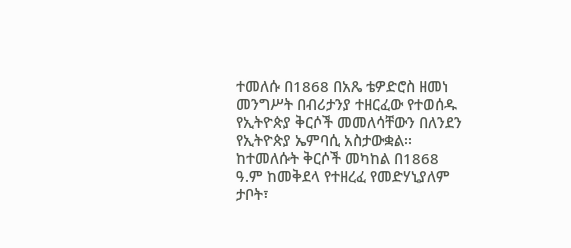ተመለሱ በ1868 በአጼ ቴዎድሮስ ዘመነ መንግሥት በብሪታንያ ተዘርፈው የተወሰዱ የኢትዮጵያ ቅርሶች መመለሳቸውን በለንደን የኢትዮጵያ ኤምባሲ አስታውቋል፡፡ ከተመለሱት ቅርሶች መካከል በ1868 ዓ.ም ከመቅደላ የተዘረፈ የመድሃኒያለም ታቦት፣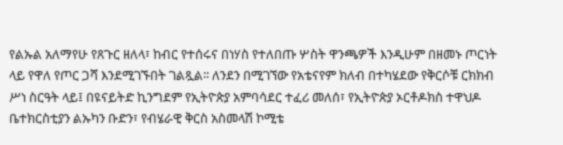የልኡል አለማየሁ የጸጉር ዘለላ፣ ከብር የተሰሩና በነሃስ የተለበጡ ሦስት ዋንጫዎች እንዲሁም በዘመኑ ጦርነት ላይ የዋለ የጦር ጋሻ እንደሚገኙበት ገልጿል፡፡ ለንደን በሚገኘው የአቴናየም ክለብ በተካሄደው የቅርሶቹ ርክክብ ሥነ ስርዓት ላይ፤ በዩናይትድ ኪንግደም የኢትዮጵያ አምባሳደር ተፈሪ መለሰ፣ የኢትዮጵያ ኦርቶዶክስ ተዋህዶ ቤተክርስቲያን ልኡካን ቡድን፣ የብሄራዊ ቅርስ አስመላሽ ኮሚቴ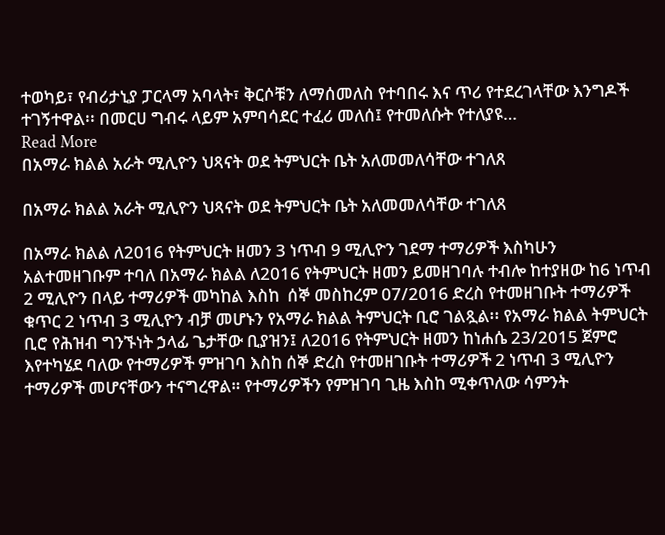ተወካይ፣ የብሪታኒያ ፓርላማ አባላት፣ ቅርሶቹን ለማሰመለስ የተባበሩ እና ጥሪ የተደረገላቸው እንግዶች ተገኝተዋል፡፡ በመርሀ ግብሩ ላይም አምባሳደር ተፈሪ መለሰ፤ የተመለሱት የተለያዩ…
Read More
በአማራ ክልል አራት ሚሊዮን ህጻናት ወደ ትምህርት ቤት አለመመለሳቸው ተገለጸ

በአማራ ክልል አራት ሚሊዮን ህጻናት ወደ ትምህርት ቤት አለመመለሳቸው ተገለጸ

በአማራ ክልል ለ2016 የትምህርት ዘመን 3 ነጥብ 9 ሚሊዮን ገደማ ተማሪዎች እስካሁን አልተመዘገቡም ተባለ በአማራ ክልል ለ2016 የትምህርት ዘመን ይመዘገባሉ ተብሎ ከተያዘው ከ6 ነጥብ 2 ሚሊዮን በላይ ተማሪዎች መካከል እስከ  ሰኞ መስከረም 07/2016 ድረስ የተመዘገቡት ተማሪዎች ቁጥር 2 ነጥብ 3 ሚሊዮን ብቻ መሆኑን የአማራ ክልል ትምህርት ቢሮ ገልጿል፡፡ የአማራ ክልል ትምህርት ቢሮ የሕዝብ ግንኙነት ኃላፊ ጌታቸው ቢያዝን፤ ለ2016 የትምህርት ዘመን ከነሐሴ 23/2015 ጀምሮ እየተካሄደ ባለው የተማሪዎች ምዝገባ እስከ ሰኞ ድረስ የተመዘገቡት ተማሪዎች 2 ነጥብ 3 ሚሊዮን ተማሪዎች መሆናቸውን ተናግረዋል። የተማሪዎችን የምዝገባ ጊዜ እስከ ሚቀጥለው ሳምንት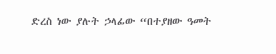ድረስ ነው ያሉት ኃላፊው “በተያዘው ዓመት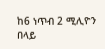ከ6 ነጥብ 2 ሚሊዮን በላይ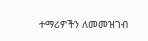ተማሪዎችን ለመመዝገብ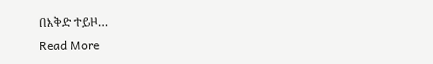በእቅድ ተይዞ…
Read More